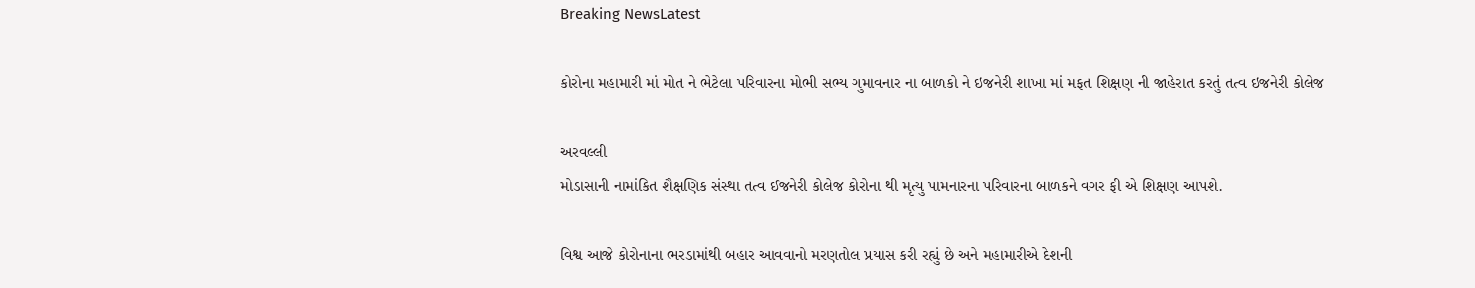Breaking NewsLatest

કોરોના મહામારી માં મોત ને ભેટેલા પરિવારના મોભી સભ્ય ગુમાવનાર ના બાળકો ને ઇજનેરી શાખા માં મફત શિક્ષણ ની જાહેરાત કરતું તત્વ ઇજનેરી કોલેજ

અરવલ્લી
મોડાસાની નામાંકિત શૈક્ષણિક સંસ્થા તત્વ ઈજનેરી કોલેજ કોરોના થી મૃત્યુ પામનારના પરિવારના બાળકને વગર ફી એ શિક્ષણ આપશે.

વિશ્વ આજે કોરોનાના ભરડામાંથી બહાર આવવાનો મરણતોલ પ્રયાસ કરી રહ્યું છે અને મહામારીએ દેશની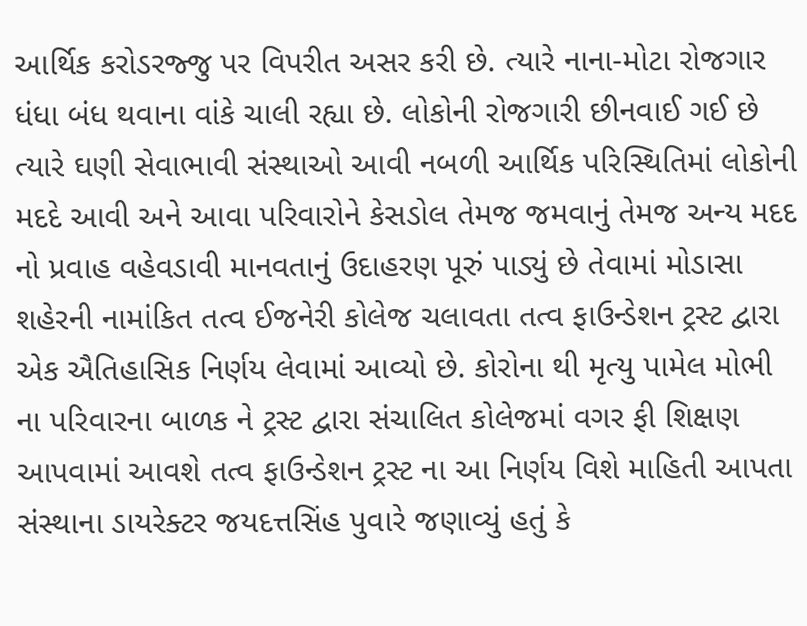આર્થિક કરોડરજ્જુ પર વિપરીત અસર કરી છે. ત્યારે નાના-મોટા રોજગાર ધંધા બંધ થવાના વાંકે ચાલી રહ્યા છે. લોકોની રોજગારી છીનવાઈ ગઈ છે ત્યારે ઘણી સેવાભાવી સંસ્થાઓ આવી નબળી આર્થિક પરિસ્થિતિમાં લોકોની મદદે આવી અને આવા પરિવારોને કેસડોલ તેમજ જમવાનું તેમજ અન્ય મદદ નો પ્રવાહ વહેવડાવી માનવતાનું ઉદાહરણ પૂરું પાડ્યું છે તેવામાં મોડાસા શહેરની નામાંકિત તત્વ ઈજનેરી કોલેજ ચલાવતા તત્વ ફાઉન્ડેશન ટ્રસ્ટ દ્વારા એક ઐતિહાસિક નિર્ણય લેવામાં આવ્યો છે. કોરોના થી મૃત્યુ પામેલ મોભી ના પરિવારના બાળક ને ટ્રસ્ટ દ્વારા સંચાલિત કોલેજમાં વગર ફી શિક્ષણ આપવામાં આવશે તત્વ ફાઉન્ડેશન ટ્રસ્ટ ના આ નિર્ણય વિશે માહિતી આપતા સંસ્થાના ડાયરેક્ટર જયદત્તસિંહ પુવારે જણાવ્યું હતું કે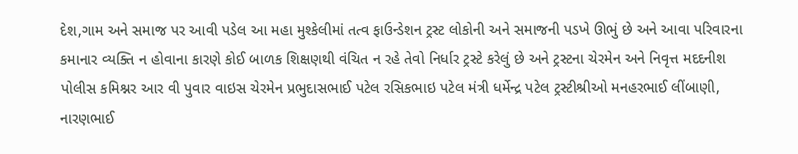દેશ,ગામ અને સમાજ પર આવી પડેલ આ મહા મુશ્કેલીમાં તત્વ ફાઉન્ડેશન ટ્રસ્ટ લોકોની અને સમાજની પડખે ઊભું છે અને આવા પરિવારના કમાનાર વ્યક્તિ ન હોવાના કારણે કોઈ બાળક શિક્ષણથી વંચિત ન રહે તેવો નિર્ધાર ટ્રસ્ટે કરેલું છે અને ટ્રસ્ટના ચેરમેન અને નિવૃત્ત મદદનીશ પોલીસ કમિશ્નર આર વી પુવાર વાઇસ ચેરમેન પ્રભુદાસભાઈ પટેલ રસિકભાઇ પટેલ મંત્રી ધર્મેન્દ્ર પટેલ ટ્રસ્ટીશ્રીઓ મનહરભાઈ લીંબાણી, નારણભાઈ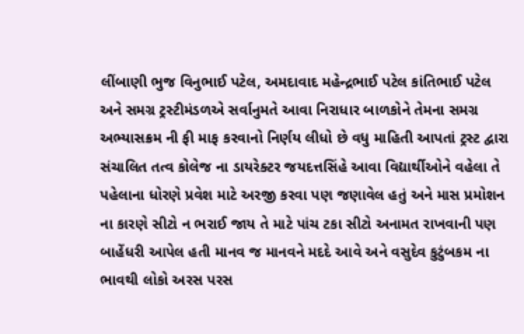લીંબાણી ભુજ વિનુભાઈ પટેલ, અમદાવાદ મહેન્દ્રભાઈ પટેલ કાંતિભાઈ પટેલ અને સમગ્ર ટ્રસ્ટીમંડળએ સર્વાનુમતે આવા નિરાધાર બાળકોને તેમના સમગ્ર અભ્યાસક્રમ ની ફી માફ કરવાનો નિર્ણય લીધો છે વધુ માહિતી આપતાં ટ્રસ્ટ દ્વારા સંચાલિત તત્વ કોલેજ ના ડાયરેક્ટર જયદત્તસિંહે આવા વિદ્યાર્થીઓને વહેલા તે પહેલાના ધોરણે પ્રવેશ માટે અરજી કરવા પણ જણાવેલ હતું અને માસ પ્રમોશન ના કારણે સીટો ન ભરાઈ જાય તે માટે પાંચ ટકા સીટો અનામત રાખવાની પણ બાહેંધરી આપેલ હતી માનવ જ માનવને મદદે આવે અને વસુદેવ કુટુંબકમ ના ભાવથી લોકો અરસ પરસ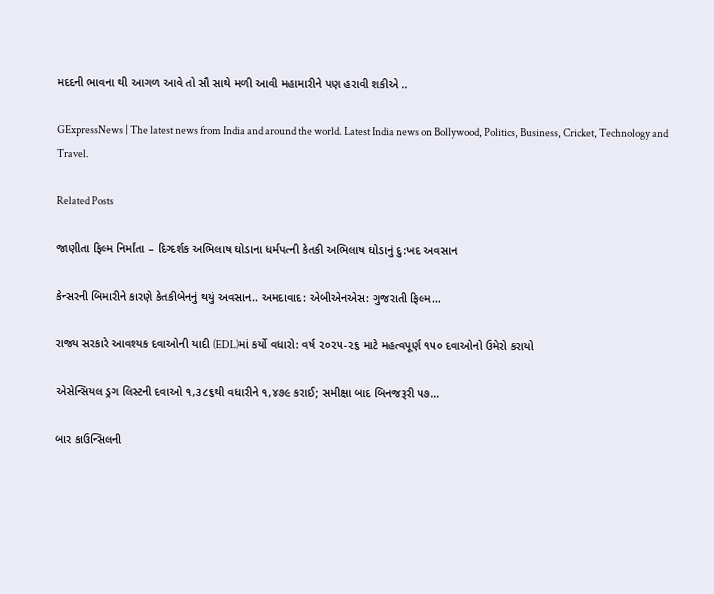મદદની ભાવના થી આગળ આવે તો સૌ સાથે મળી આવી મહામારીને પણ હરાવી શકીએ ..

GExpressNews | The latest news from India and around the world. Latest India news on Bollywood, Politics, Business, Cricket, Technology and Travel.

Related Posts

જાણીતા ફિલ્મ નિર્માંતા – દિગ્દર્શક અભિલાષ ઘોડાના ધર્મપત્ની કેતકી અભિલાષ ઘોડાનું દુ:ખદ અવસાન

કેન્સરની બિમારીને કારણે કેતકીબેનનું થયું અવસાન.. અમદાવાદ: એબીએનએસ: ગુજરાતી ફિલ્મ…

રાજ્ય સરકારે આવશ્યક દવાઓની યાદી (EDL)માં કર્યો વધારો: વર્ષ ૨૦૨૫-૨૬ માટે મહત્વપૂર્ણ ૧૫૦ દવાઓનો ઉમેરો કરાયો

એસેન્સિયલ ડ્રગ લિસ્ટની દવાઓ ૧,૩૮૬થી વધારીને ૧,૪૭૯ કરાઈ; સમીક્ષા બાદ બિનજરૂરી ૫૭…

બાર કાઉન્સિલની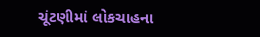ચૂંટણીમાં લોકચાહના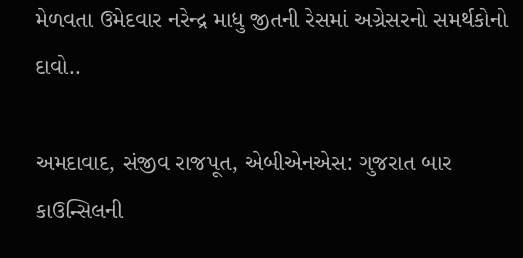મેળવતા ઉમેદવાર નરેન્દ્ર માધુ જીતની રેસમાં અગ્રેસરનો સમર્થકોનો દાવો..

અમદાવાદ, સંજીવ રાજપૂત, એબીએનએસ: ગુજરાત બાર કાઉન્સિલની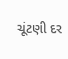ચૂંટણી દર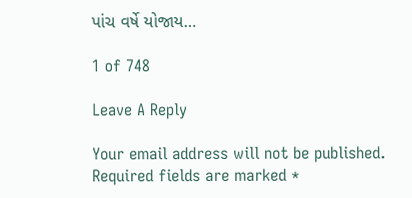પાંચ વર્ષે યોજાય…

1 of 748

Leave A Reply

Your email address will not be published. Required fields are marked *